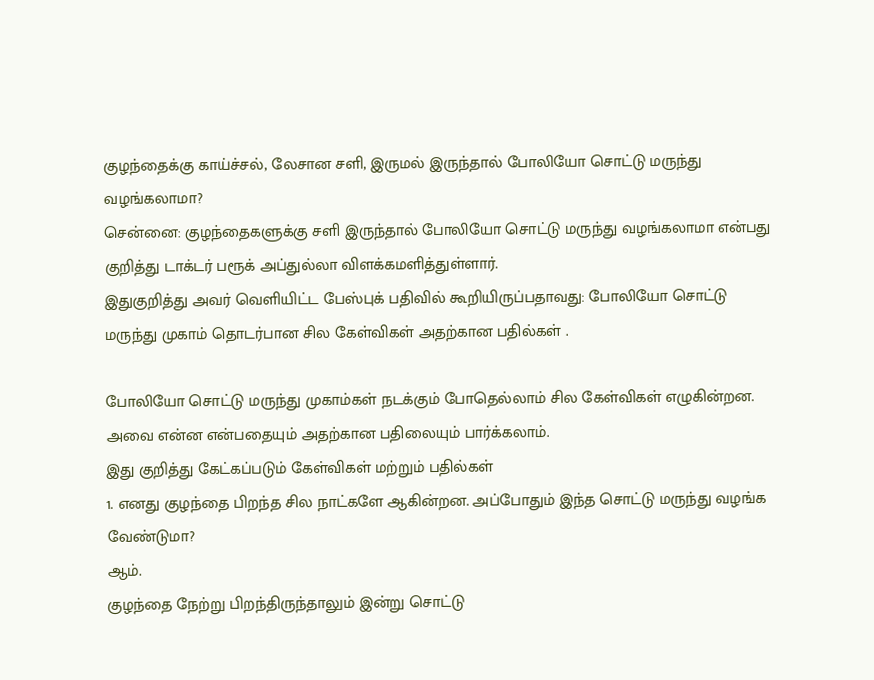குழந்தைக்கு காய்ச்சல், லேசான சளி, இருமல் இருந்தால் போலியோ சொட்டு மருந்து வழங்கலாமா?
சென்னை: குழந்தைகளுக்கு சளி இருந்தால் போலியோ சொட்டு மருந்து வழங்கலாமா என்பது குறித்து டாக்டர் பரூக் அப்துல்லா விளக்கமளித்துள்ளார்.
இதுகுறித்து அவர் வெளியிட்ட பேஸ்புக் பதிவில் கூறியிருப்பதாவது: போலியோ சொட்டு மருந்து முகாம் தொடர்பான சில கேள்விகள் அதற்கான பதில்கள் .

போலியோ சொட்டு மருந்து முகாம்கள் நடக்கும் போதெல்லாம் சில கேள்விகள் எழுகின்றன. அவை என்ன என்பதையும் அதற்கான பதிலையும் பார்க்கலாம்.
இது குறித்து கேட்கப்படும் கேள்விகள் மற்றும் பதில்கள்
1. எனது குழந்தை பிறந்த சில நாட்களே ஆகின்றன. அப்போதும் இந்த சொட்டு மருந்து வழங்க வேண்டுமா?
ஆம்.
குழந்தை நேற்று பிறந்திருந்தாலும் இன்று சொட்டு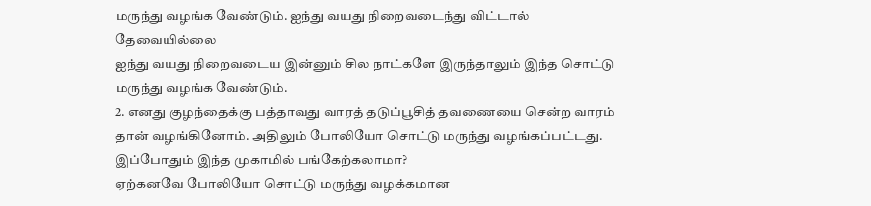மருந்து வழங்க வேண்டும். ஐந்து வயது நிறைவடைந்து விட்டால் தேவையில்லை
ஐந்து வயது நிறைவடைய இன்னும் சில நாட்களே இருந்தாலும் இந்த சொட்டு மருந்து வழங்க வேண்டும்.
2. எனது குழந்தைக்கு பத்தாவது வாரத் தடுப்பூசித் தவணையை சென்ற வாரம் தான் வழங்கினோம். அதிலும் போலியோ சொட்டு மருந்து வழங்கப்பட்டது. இப்போதும் இந்த முகாமில் பங்கேற்கலாமா?
ஏற்கனவே போலியோ சொட்டு மருந்து வழக்கமான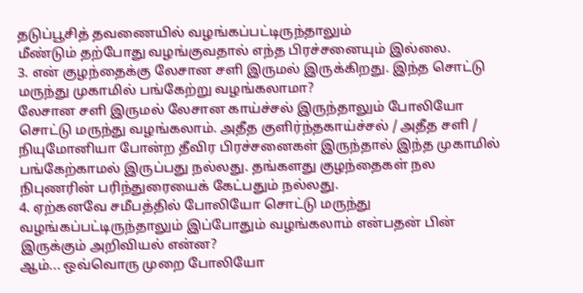தடுப்பூசித் தவணையில் வழங்கப்பட்டிருந்தாலும்
மீண்டும் தற்போது வழங்குவதால் எந்த பிரச்சனையும் இல்லை.
3. என் குழந்தைக்கு லேசான சளி இருமல் இருக்கிறது. இந்த சொட்டு மருந்து முகாமில் பங்கேற்று வழங்கலாமா?
லேசான சளி இருமல் லேசான காய்ச்சல் இருந்தாலும் போலியோ சொட்டு மருந்து வழங்கலாம். அதீத குளிர்ந்தகாய்ச்சல் / அதீத சளி / நியுமோனியா போன்ற தீவிர பிரச்சனைகள் இருந்தால் இந்த முகாமில் பங்கேற்காமல் இருப்பது நல்லது. தங்களது குழந்தைகள் நல நிபுணரின் பரிந்துரையைக் கேட்பதும் நல்லது.
4. ஏற்கனவே சமீபத்தில் போலியோ சொட்டு மருந்து வழங்கப்பட்டிருந்தாலும் இப்போதும் வழங்கலாம் என்பதன் பின் இருக்கும் அறிவியல் என்ன?
ஆம்... ஒவ்வொரு முறை போலியோ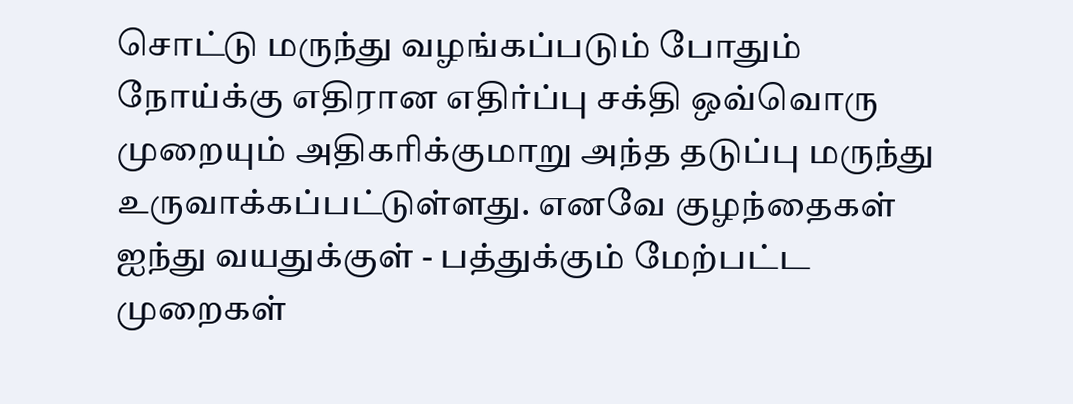சொட்டு மருந்து வழங்கப்படும் போதும் நோய்க்கு எதிரான எதிர்ப்பு சக்தி ஒவ்வொரு முறையும் அதிகரிக்குமாறு அந்த தடுப்பு மருந்து உருவாக்கப்பட்டுள்ளது. எனவே குழந்தைகள் ஐந்து வயதுக்குள் - பத்துக்கும் மேற்பட்ட முறைகள்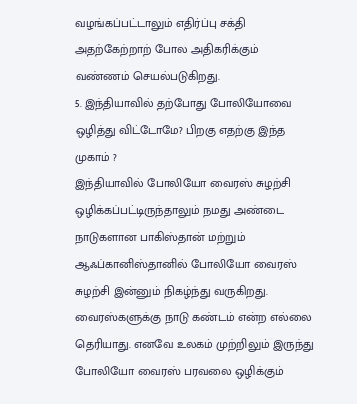வழங்கப்பட்டாலும் எதிர்ப்பு சக்தி அதற்கேற்றாற் போல அதிகரிக்கும் வண்ணம் செயல்படுகிறது.
5. இந்தியாவில் தற்போது போலியோவை ஒழித்து விட்டோமே? பிறகு எதற்கு இந்த முகாம் ?
இந்தியாவில் போலியோ வைரஸ் சுழற்சி ஒழிக்கப்பட்டிருந்தாலும் நமது அண்டை நாடுகளான பாகிஸ்தான் மற்றும் ஆஃப்கானிஸ்தானில் போலியோ வைரஸ் சுழற்சி இன்னும் நிகழ்ந்து வருகிறது. வைரஸ்களுக்கு நாடு கண்டம் என்ற எல்லை தெரியாது. எனவே உலகம் முற்றிலும் இருந்து போலியோ வைரஸ் பரவலை ஒழிக்கும்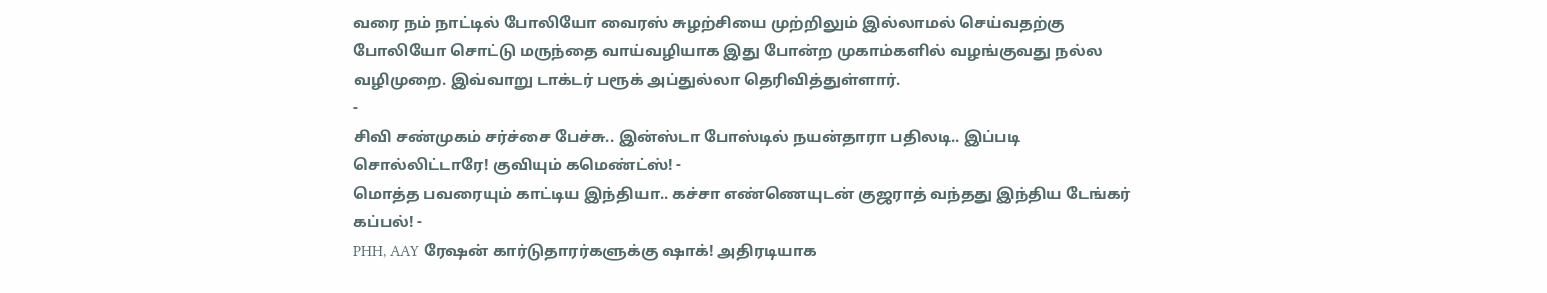வரை நம் நாட்டில் போலியோ வைரஸ் சுழற்சியை முற்றிலும் இல்லாமல் செய்வதற்கு போலியோ சொட்டு மருந்தை வாய்வழியாக இது போன்ற முகாம்களில் வழங்குவது நல்ல வழிமுறை. இவ்வாறு டாக்டர் பரூக் அப்துல்லா தெரிவித்துள்ளார்.
-
சிவி சண்முகம் சர்ச்சை பேச்சு.. இன்ஸ்டா போஸ்டில் நயன்தாரா பதிலடி.. இப்படி சொல்லிட்டாரே! குவியும் கமெண்ட்ஸ்! -
மொத்த பவரையும் காட்டிய இந்தியா.. கச்சா எண்ணெயுடன் குஜராத் வந்தது இந்திய டேங்கர் கப்பல்! -
PHH, AAY ரேஷன் கார்டுதாரர்களுக்கு ஷாக்! அதிரடியாக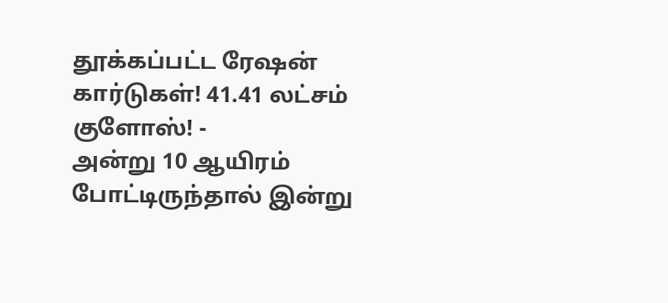தூக்கப்பட்ட ரேஷன் கார்டுகள்! 41.41 லட்சம் குளோஸ்! -
அன்று 10 ஆயிரம் போட்டிருந்தால் இன்று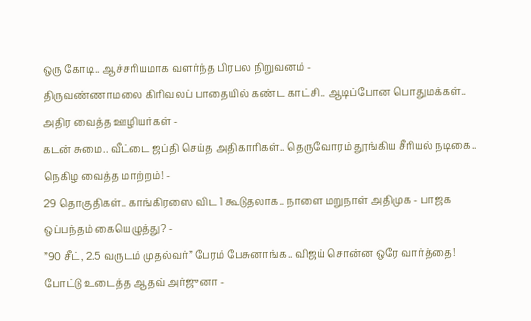ஒரு கோடி.. ஆச்சரியமாக வளர்ந்த பிரபல நிறுவனம் -
திருவண்ணாமலை கிரிவலப் பாதையில் கண்ட காட்சி.. ஆடிப்போன பொதுமக்கள்.. அதிர வைத்த ஊழியர்கள் -
கடன் சுமை.. வீட்டை ஜப்தி செய்த அதிகாரிகள்.. தெருவோரம் தூங்கிய சீரியல் நடிகை.. நெகிழ வைத்த மாற்றம்! -
29 தொகுதிகள்.. காங்கிரஸை விட 1 கூடுதலாக.. நாளை மறுநாள் அதிமுக - பாஜக ஒப்பந்தம் கையெழுத்து? -
”90 சீட், 2.5 வருடம் முதல்வர்” பேரம் பேசுனாங்க.. விஜய் சொன்ன ஒரே வார்த்தை! போட்டு உடைத்த ஆதவ் அர்ஜுனா -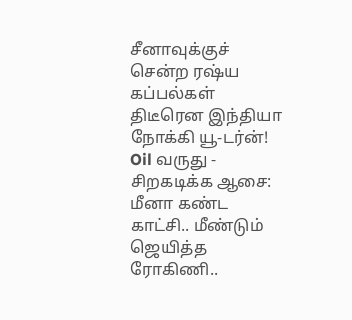சீனாவுக்குச் சென்ற ரஷ்ய கப்பல்கள் திடீரென இந்தியா நோக்கி யூ-டர்ன்! Oil வருது -
சிறகடிக்க ஆசை: மீனா கண்ட காட்சி.. மீண்டும் ஜெயித்த ரோகிணி..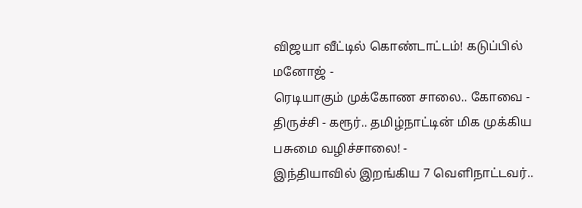விஜயா வீட்டில் கொண்டாட்டம்! கடுப்பில் மனோஜ் -
ரெடியாகும் முக்கோண சாலை.. கோவை - திருச்சி - கரூர்.. தமிழ்நாட்டின் மிக முக்கிய பசுமை வழிச்சாலை! -
இந்தியாவில் இறங்கிய 7 வெளிநாட்டவர்..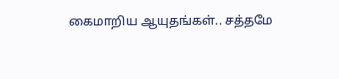கைமாறிய ஆயுதங்கள்.. சத்தமே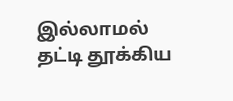இல்லாமல் தட்டி தூக்கிய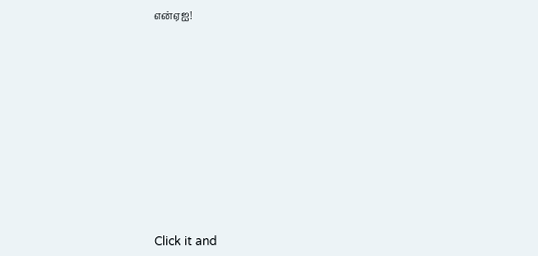என்ஏஐ!












Click it and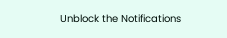Unblock the Notifications